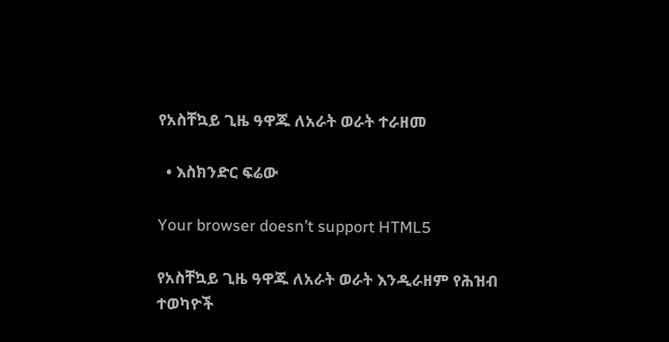የአስቸኳይ ጊዜ ዓዋጁ ለአራት ወራት ተራዘመ

  • እስክንድር ፍሬው

Your browser doesn’t support HTML5

የአስቸኳይ ጊዜ ዓዋጁ ለአራት ወራት እንዲራዘም የሕዝብ ተወካዮች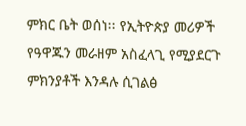ምክር ቤት ወሰነ፡፡ የኢትዮጵያ መሪዎች የዓዋጁን መራዘም አስፈላጊ የሚያደርጉ ምክንያቶች እንዳሉ ሲገልፅ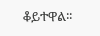ቆይተዋል፡፡